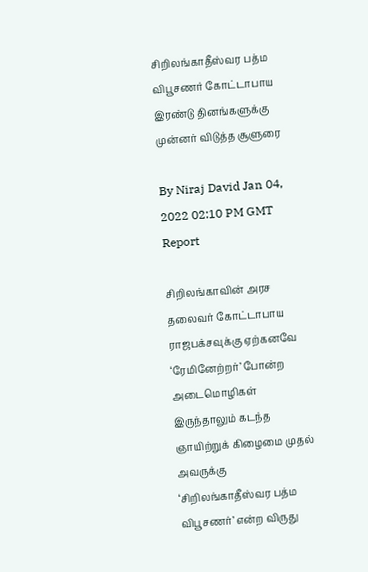சிறிலங்காதீஸ்வர பத்ம விபூசணர் கோட்டாபாய இரண்டு தினங்களுக்கு முன்னர் விடுத்த சூளுரை

By Niraj David Jan 04, 2022 02:10 PM GMT
Report

சிறிலங்காவின் அரச தலைவர் கோட்டாபாய ராஜபக்சவுக்கு ஏற்கனவே ‘ரேமினேற்றர்’ போன்ற அடைமொழிகள் இருந்தாலும் கடந்த ஞாயிற்றுக் கிழைமை முதல் அவருக்கு ‘சிறிலங்காதீஸ்வர பத்ம விபூசணர்’ என்ற விருது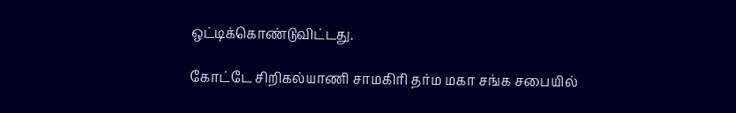ஒட்டிக்கொண்டுவிட்டது.

கோட்டே சிறிகல்யாணி சாமகிரி தர்ம மகா சங்க சபையில்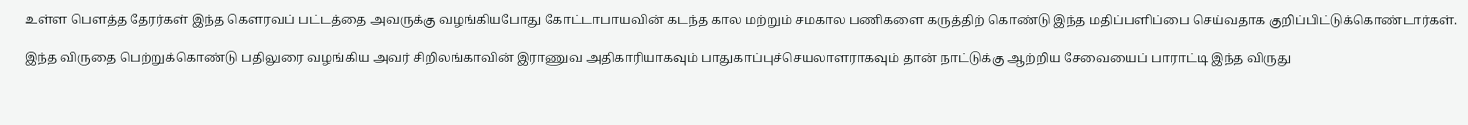உள்ள பௌத்த தேரர்கள் இந்த கௌரவப் பட்டத்தை அவருக்கு வழங்கியபோது கோட்டாபாயவின் கடந்த கால மற்றும் சமகால பணிகளை கருத்திற் கொண்டு இந்த மதிப்பளிப்பை செய்வதாக குறிப்பிட்டுக்கொண்டார்கள்.

இந்த விருதை பெற்றுக்கொண்டு பதிலுரை வழங்கிய அவர் சிறிலங்காவின் இராணுவ அதிகாரியாகவும் பாதுகாப்புச்செயலாளராகவும் தான் நாட்டுக்கு ஆற்றிய சேவையைப் பாராட்டி இந்த விருது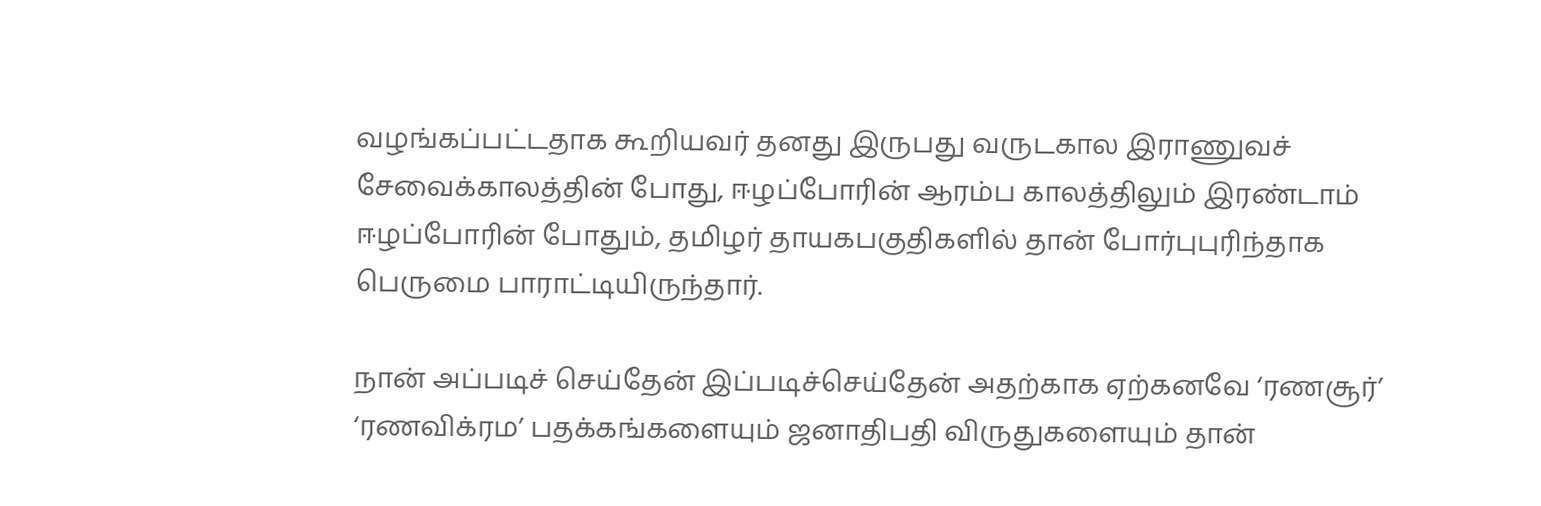வழங்கப்பட்டதாக கூறியவர் தனது இருபது வருடகால இராணுவச் சேவைக்காலத்தின் போது, ஈழப்போரின் ஆரம்ப காலத்திலும் இரண்டாம் ஈழப்போரின் போதும், தமிழர் தாயகபகுதிகளில் தான் போர்புபுரிந்தாக பெருமை பாராட்டியிருந்தார்.

நான் அப்படிச் செய்தேன் இப்படிச்செய்தேன் அதற்காக ஏற்கனவே ‘ரணசூர்’ ‘ரணவிக்ரம’ பதக்கங்களையும் ஜனாதிபதி விருதுகளையும் தான்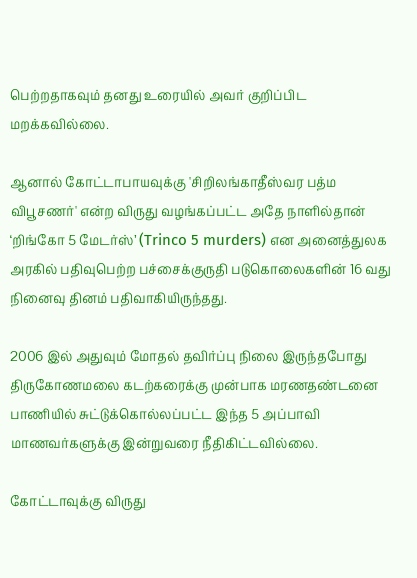பெற்றதாகவும் தனது உரையில் அவர் குறிப்பிட மறக்கவில்லை.

ஆனால் கோட்டாபாயவுக்கு 'சிறிலங்காதீஸ்வர பத்ம விபூசணர்' என்ற விருது வழங்கப்பட்ட அதே நாளில்தான் ‘றிங்கோ 5 மேடர்ஸ்’ (Trinco 5 murders) என அனைத்துலக அரகில் பதிவுபெற்ற பச்சைக்குருதி படுகொலைகளின் 16 வது நினைவு தினம் பதிவாகியிருந்தது.

2006 இல் அதுவும் மோதல் தவிர்ப்பு நிலை இருந்தபோது திருகோணமலை கடற்கரைக்கு முன்பாக மரணதண்டனை பாணியில் சுட்டுக்கொல்லப்பட்ட இந்த 5 அப்பாவி மாணவர்களுக்கு இன்றுவரை நீதிகிட்டவில்லை.

கோட்டாவுக்கு விருது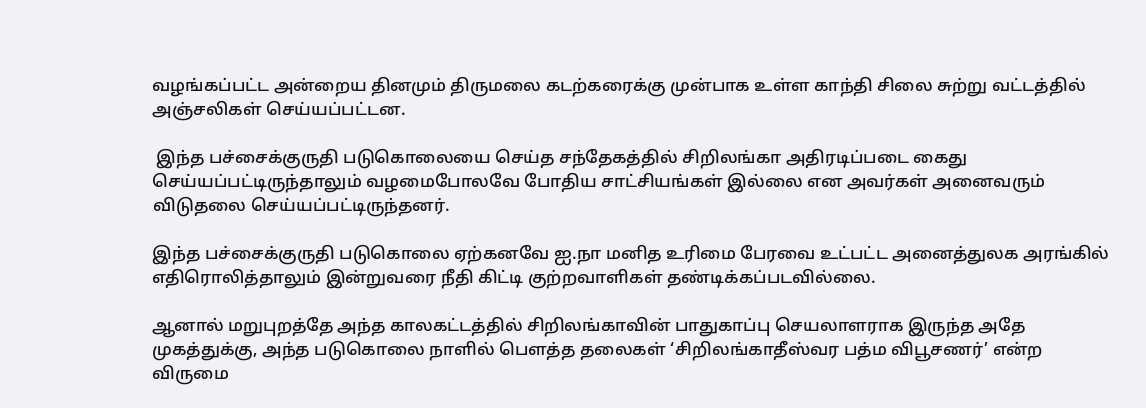வழங்கப்பட்ட அன்றைய தினமும் திருமலை கடற்கரைக்கு முன்பாக உள்ள காந்தி சிலை சுற்று வட்டத்தில் அஞ்சலிகள் செய்யப்பட்டன.

 இந்த பச்சைக்குருதி படுகொலையை செய்த சந்தேகத்தில் சிறிலங்கா அதிரடிப்படை கைது செய்யப்பட்டிருந்தாலும் வழமைபோலவே போதிய சாட்சியங்கள் இல்லை என அவர்கள் அனைவரும் விடுதலை செய்யப்பட்டிருந்தனர்.

இந்த பச்சைக்குருதி படுகொலை ஏற்கனவே ஐ.நா மனித உரிமை பேரவை உட்பட்ட அனைத்துலக அரங்கில் எதிரொலித்தாலும் இன்றுவரை நீதி கிட்டி குற்றவாளிகள் தண்டிக்கப்படவில்லை.

ஆனால் மறுபுறத்தே அந்த காலகட்டத்தில் சிறிலங்காவின் பாதுகாப்பு செயலாளராக இருந்த அதே முகத்துக்கு, அந்த படுகொலை நாளில் பௌத்த தலைகள் ‘சிறிலங்காதீஸ்வர பத்ம விபூசணர்’ என்ற விருமை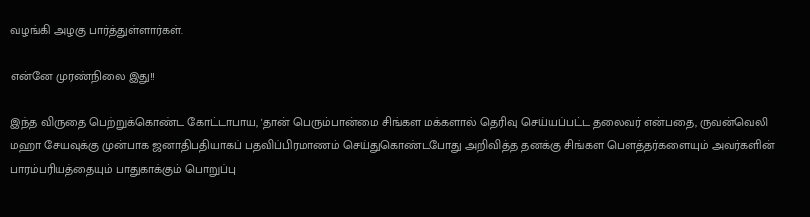வழங்கி அழகு பார்த்துள்ளார்கள்.

என்னே முரண்நிலை இது!!

இந்த விருதை பெற்றுக்கொண்ட கோட்டாபாய, 'தான் பெரும்பான்மை சிங்கள மக்களால் தெரிவு செய்யப்பட்ட தலைவர் என்பதை, ருவன்வெலி மஹா சேயவுக்கு முன்பாக ஜனாதிபதியாகப் பதவிப்பிரமாணம் செய்துகொண்டபோது அறிவித்த தனக்கு சிங்கள பௌத்தர்களையும் அவர்களின் பாரம்பரியத்தையும் பாதுகாக்கும் பொறுப்பு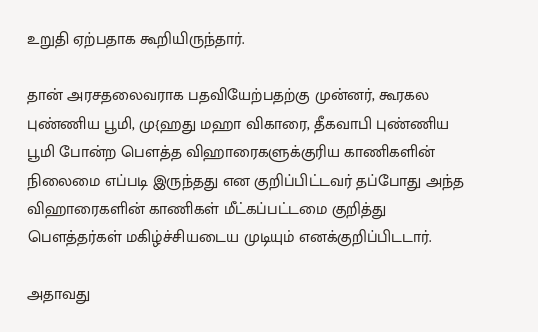உறுதி ஏற்பதாக கூறியிருந்தார்.

தான் அரசதலைவராக பதவியேற்பதற்கு முன்னர், கூரகல புண்ணிய பூமி, மு{ஹது மஹா விகாரை, தீகவாபி புண்ணிய பூமி போன்ற பௌத்த விஹாரைகளுக்குரிய காணிகளின் நிலைமை எப்படி இருந்தது என குறிப்பிட்டவர் தப்போது அந்த விஹாரைகளின் காணிகள் மீட்கப்பட்டமை குறித்து பௌத்தர்கள் மகிழ்ச்சியடைய முடியும் எனக்குறிப்பிடடார்.

அதாவது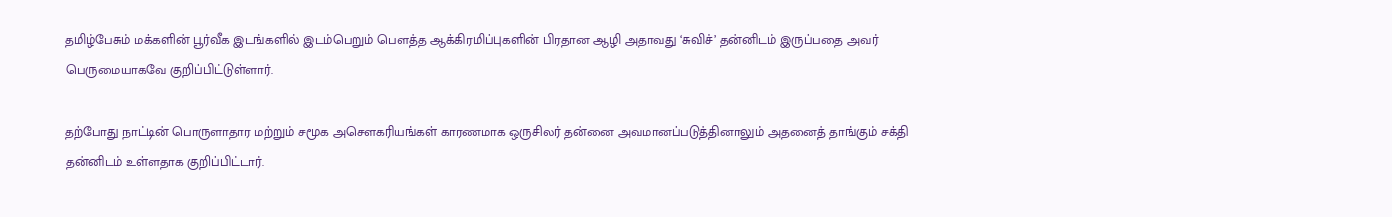தமிழ்பேசும் மக்களின் பூர்வீக இடங்களில் இடம்பெறும் பௌத்த ஆக்கிரமிப்புகளின் பிரதான ஆழி அதாவது ‘சுவிச்’ தன்னிடம் இருப்பதை அவர் பெருமையாகவே குறிப்பிட்டுள்ளார்.

தற்போது நாட்டின் பொருளாதார மற்றும் சமூக அசௌகரியங்கள் காரணமாக ஒருசிலர் தன்னை அவமானப்படுத்தினாலும் அதனைத் தாங்கும் சக்தி தன்னிடம் உள்ளதாக குறிப்பிட்டார்.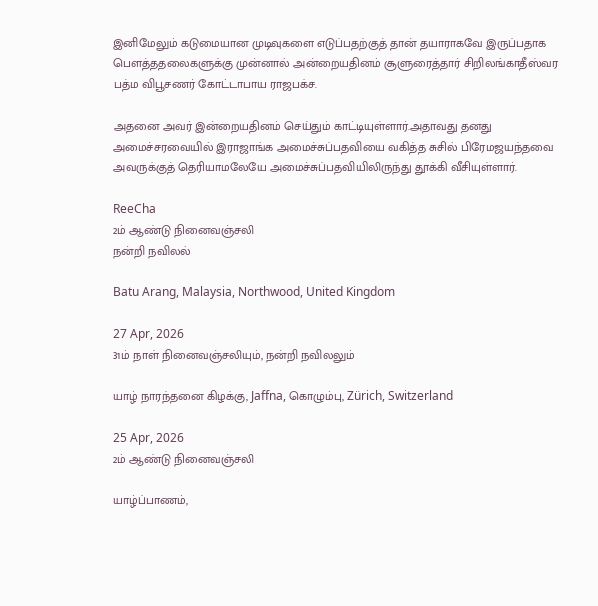இனிமேலும் கடுமையான முடிவுகளை எடுப்பதற்குத் தான் தயாராகவே இருப்பதாக பௌத்ததலைகளுக்கு முன்னால் அன்றையதினம் சூளுரைத்தார் சிறிலங்காதீஸ்வர பத்ம விபூசணர் கோட்டாபாய ராஜபக்ச.

அதனை அவர் இன்றையதினம் செய்தும் காட்டியுள்ளார்.அதாவது தனது அமைச்சரவையில் இராஜாங்க அமைச்சுப்பதவியை வகித்த சுசில் பிரேமஜயந்தவை அவருக்குத் தெரியாமலேயே அமைச்சுப்பதவியிலிருந்து தூக்கி வீசியுள்ளார்.

ReeCha
2ம் ஆண்டு நினைவஞ்சலி
நன்றி நவிலல்

Batu Arang, Malaysia, Northwood, United Kingdom

27 Apr, 2026
31ம் நாள் நினைவஞ்சலியும், நன்றி நவிலலும்

யாழ் நாரந்தனை கிழக்கு, Jaffna, கொழும்பு, Zürich, Switzerland

25 Apr, 2026
2ம் ஆண்டு நினைவஞ்சலி

யாழ்ப்பாணம்,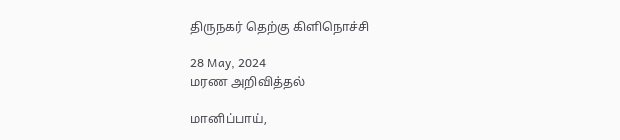திருநகர் தெற்கு கிளிநொச்சி

28 May, 2024
மரண அறிவித்தல்

மானிப்பாய்,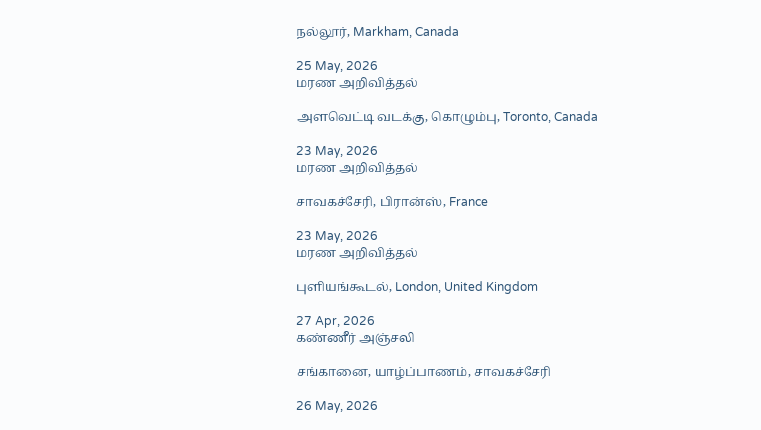நல்லூர், Markham, Canada

25 May, 2026
மரண அறிவித்தல்

அளவெட்டி வடக்கு, கொழும்பு, Toronto, Canada

23 May, 2026
மரண அறிவித்தல்

சாவகச்சேரி, பிரான்ஸ், France

23 May, 2026
மரண அறிவித்தல்

புளியங்கூடல், London, United Kingdom

27 Apr, 2026
கண்ணீர் அஞ்சலி

சங்கானை, யாழ்ப்பாணம், சாவகச்சேரி

26 May, 2026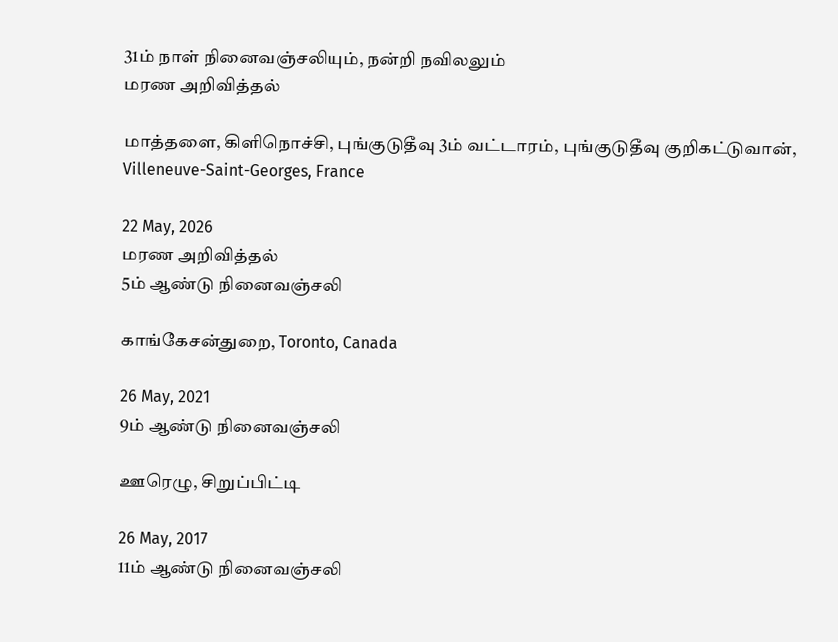31ம் நாள் நினைவஞ்சலியும், நன்றி நவிலலும்
மரண அறிவித்தல்

மாத்தளை, கிளிநொச்சி, புங்குடுதீவு 3ம் வட்டாரம், புங்குடுதீவு குறிகட்டுவான், Villeneuve-Saint-Georges, France

22 May, 2026
மரண அறிவித்தல்
5ம் ஆண்டு நினைவஞ்சலி

காங்கேசன்துறை, Toronto, Canada

26 May, 2021
9ம் ஆண்டு நினைவஞ்சலி

ஊரெழு, சிறுப்பிட்டி

26 May, 2017
11ம் ஆண்டு நினைவஞ்சலி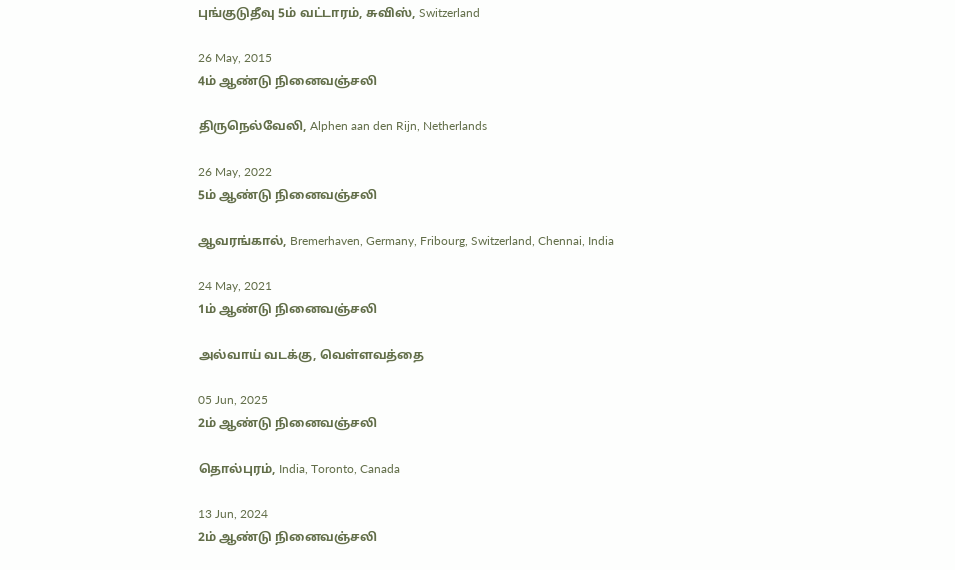புங்குடுதீவு 5ம் வட்டாரம், சுவிஸ், Switzerland

26 May, 2015
4ம் ஆண்டு நினைவஞ்சலி

திருநெல்வேலி, Alphen aan den Rijn, Netherlands

26 May, 2022
5ம் ஆண்டு நினைவஞ்சலி

ஆவரங்கால், Bremerhaven, Germany, Fribourg, Switzerland, Chennai, India

24 May, 2021
1ம் ஆண்டு நினைவஞ்சலி

அல்வாய் வடக்கு, வெள்ளவத்தை

05 Jun, 2025
2ம் ஆண்டு நினைவஞ்சலி

தொல்புரம், India, Toronto, Canada

13 Jun, 2024
2ம் ஆண்டு நினைவஞ்சலி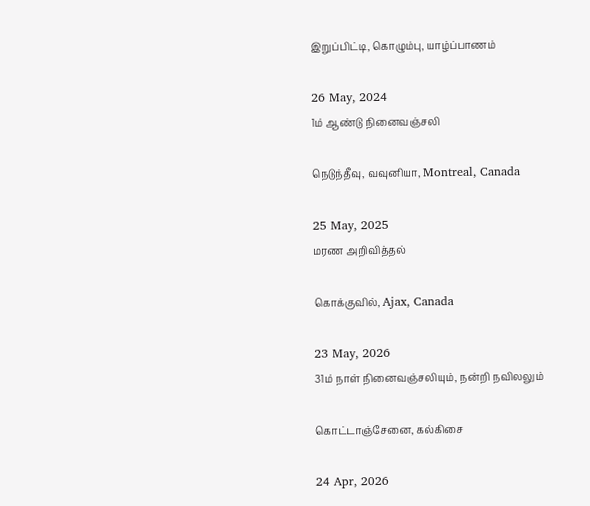இறுப்பிட்டி, கொழும்பு, யாழ்ப்பாணம்

26 May, 2024
1ம் ஆண்டு நினைவஞ்சலி

நெடுந்தீவு, வவுனியா, Montreal, Canada

25 May, 2025
மரண அறிவித்தல்

கொக்குவில், Ajax, Canada

23 May, 2026
31ம் நாள் நினைவஞ்சலியும், நன்றி நவிலலும்

கொட்டாஞ்சேனை, கல்கிசை

24 Apr, 2026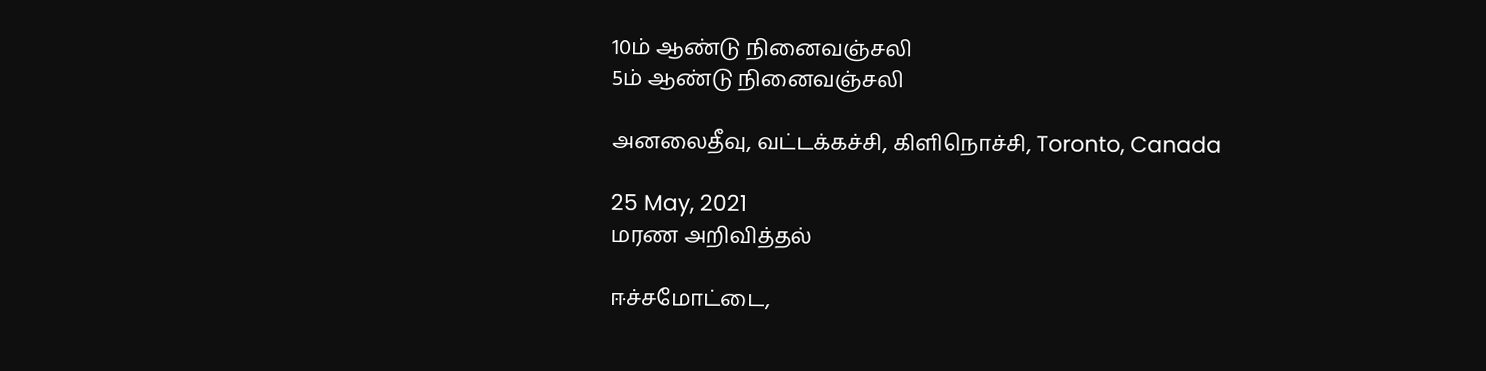10ம் ஆண்டு நினைவஞ்சலி
5ம் ஆண்டு நினைவஞ்சலி

அனலைதீவு, வட்டக்கச்சி, கிளிநொச்சி, Toronto, Canada

25 May, 2021
மரண அறிவித்தல்

ஈச்சமோட்டை,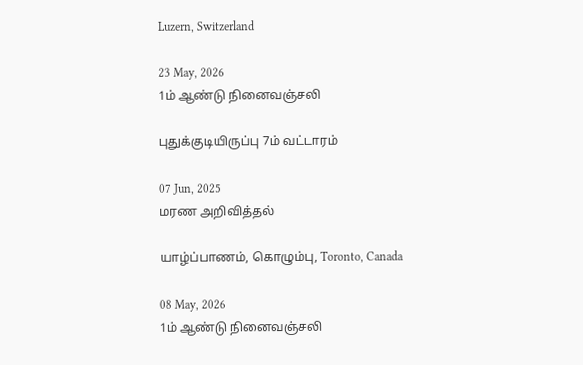Luzern, Switzerland

23 May, 2026
1ம் ஆண்டு நினைவஞ்சலி

புதுக்குடியிருப்பு 7ம் வட்டாரம்

07 Jun, 2025
மரண அறிவித்தல்

யாழ்ப்பாணம், கொழும்பு, Toronto, Canada

08 May, 2026
1ம் ஆண்டு நினைவஞ்சலி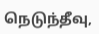நெடுந்தீவு,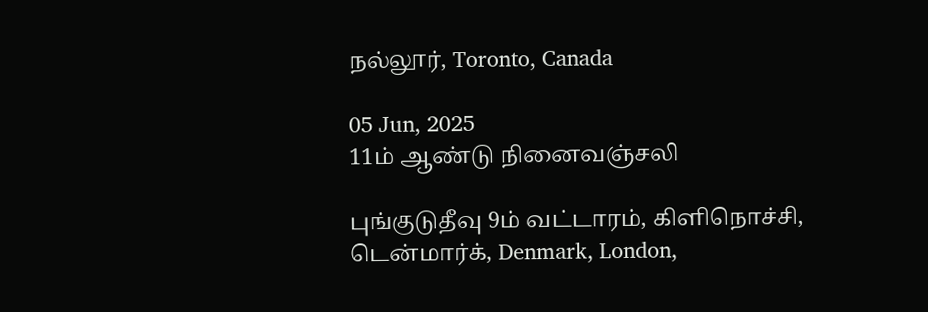நல்லூர், Toronto, Canada

05 Jun, 2025
11ம் ஆண்டு நினைவஞ்சலி

புங்குடுதீவு 9ம் வட்டாரம், கிளிநொச்சி, டென்மார்க், Denmark, London,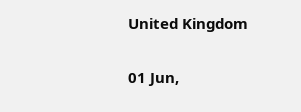United Kingdom

01 Jun,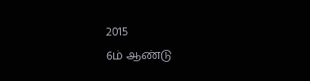2015
6ம் ஆண்டு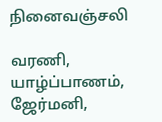நினைவஞ்சலி

வரணி, யாழ்ப்பாணம், ஜேர்மனி,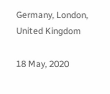Germany, London, United Kingdom

18 May, 2020